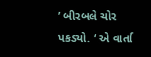’ બીરબલે ચોર પકડ્યો. ‘ એ વાર્તા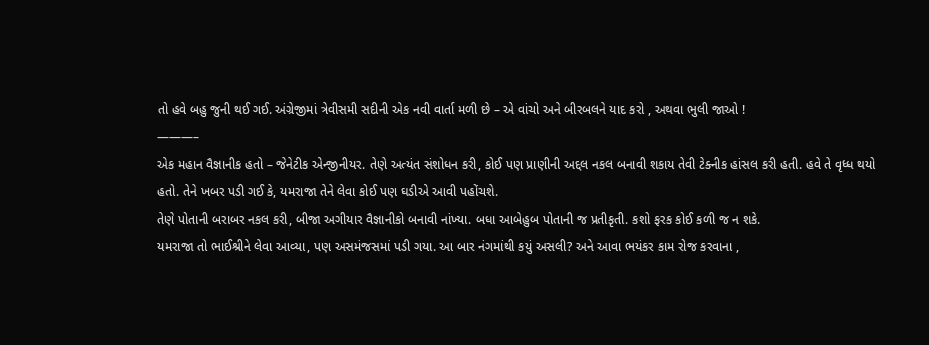તો હવે બહુ જુની થઈ ગઈ. અંગ્રેજીમાં ત્રેવીસમી સદીની એક નવી વાર્તા મળી છે – એ વાંચો અને બીરબલને યાદ કરો , અથવા ભુલી જાઓ !
———–
એક મહાન વૈજ્ઞાનીક હતો – જેનેટીક એન્જીનીયર. તેણે અત્યંત સંશોધન કરી, કોઈ પણ પ્રાણીની અદ્દલ નકલ બનાવી શકાય તેવી ટેક્નીક હાંસલ કરી હતી. હવે તે વૃધ્ધ થયો હતો. તેને ખબર પડી ગઈ કે, યમરાજા તેને લેવા કોઈ પણ ઘડીએ આવી પહોંચશે.
તેણે પોતાની બરાબર નકલ કરી, બીજા અગીયાર વૈજ્ઞાનીકો બનાવી નાંખ્યા. બધા આબેહુબ પોતાની જ પ્રતીકૃતી. કશો ફરક કોઈ કળી જ ન શકે.
યમરાજા તો ભાઈશ્રીને લેવા આવ્યા, પણ અસમંજસમાં પડી ગયા. આ બાર નંગમાંથી કયું અસલી? અને આવા ભયંકર કામ રોજ કરવાના ,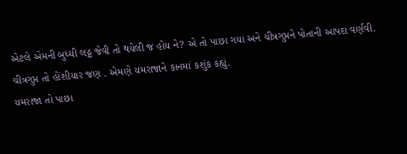એટલે એમની બુધ્ધી લઠ્ઠ જેવી તો થયેલી જ હોય ને? એ તો પાછા ગયા અને ચીત્રગુપ્તને પોતાની આપદા વર્ણવી.
ચીત્રગુપ્ત તો હોંશીયાર જણ . એમણે યમરાજાને કાનમાં કશુંક કહ્યું.
યમરાજા તો પાછા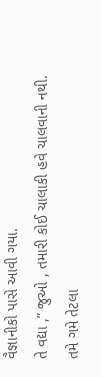વૈજ્ઞાનીકો પાસે આવી ગયા.
તે વદ્યા ,” જુઓ , તમારી કોઈ ચાલાકી હવે ચાલવાની નથી. તમે ગમે તેટલા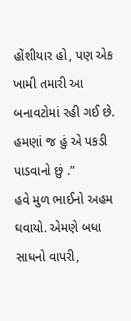હોંશીયાર હો, પણ એક ખામી તમારી આ બનાવટોમાં રહી ગઈ છે. હમણાં જ હું એ પકડી પાડવાનો છું .”
હવે મુળ ભાઈનો અહમ ઘવાયો. એમણે બધા સાધનો વાપરી,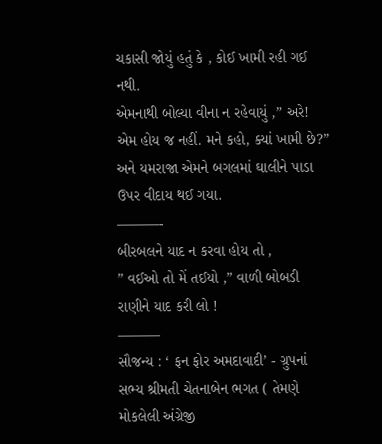ચકાસી જોયું હતું કે , કોઈ ખામી રહી ગઈ નથી.
એમનાથી બોલ્યા વીના ન રહેવાયું ,” અરે! એમ હોય જ નહીં. મને કહો, ક્યાં ખામી છે?”
અને યમરાજા એમને બગલમાં ઘાલીને પાડા ઉપર વીદાય થઈ ગયા.
———-
બીરબલને યાદ ન કરવા હોય તો ,
” વઈઓ તો મેં તઈયો ,” વાળી બોબડી રાણીને યાદ કરી લો !
———
સૌજન્ય : ‘ ફન ફોર અમદાવાદી’ - ગ્રુપનાં સભ્ય શ્રીમતી ચેતનાબેન ભગત ( તેમણે મોકલેલી અંગ્રેજી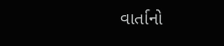વાર્તાનો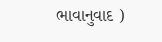ભાવાનુવાદ )